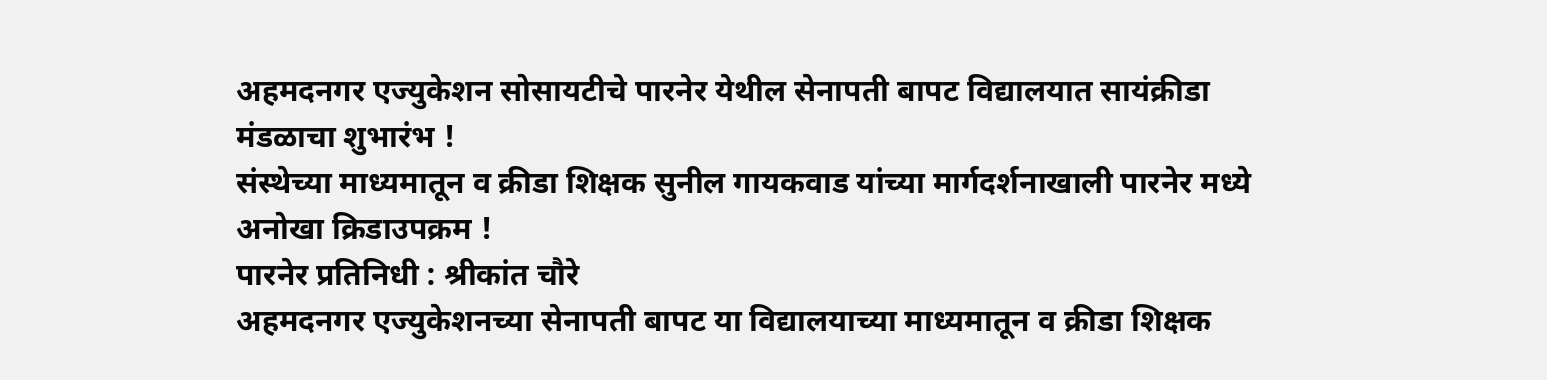अहमदनगर एज्युकेशन सोसायटीचे पारनेर येथील सेनापती बापट विद्यालयात सायंक्रीडा मंडळाचा शुभारंभ !
संस्थेच्या माध्यमातून व क्रीडा शिक्षक सुनील गायकवाड यांच्या मार्गदर्शनाखाली पारनेर मध्ये अनोखा क्रिडाउपक्रम !
पारनेर प्रतिनिधी : श्रीकांत चौरे
अहमदनगर एज्युकेशनच्या सेनापती बापट या विद्यालयाच्या माध्यमातून व क्रीडा शिक्षक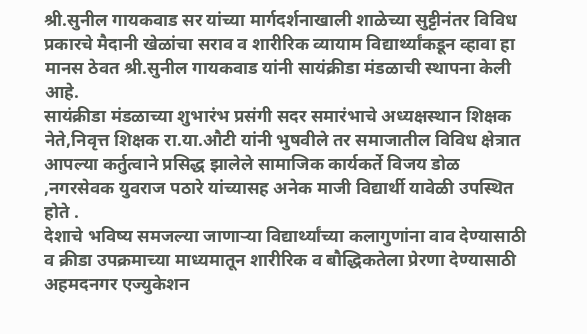श्री.सुनील गायकवाड सर यांच्या मार्गदर्शनाखाली शाळेच्या सुट्टीनंतर विविध प्रकारचे मैदानी खेळांचा सराव व शारीरिक व्यायाम विद्यार्थ्यांकडून व्हावा हा मानस ठेवत श्री.सुनील गायकवाड यांनी सायंक्रीडा मंडळाची स्थापना केली आहे.
सायंक्रीडा मंडळाच्या शुभारंभ प्रसंगी सदर समारंभाचे अध्यक्षस्थान शिक्षक नेते,निवृत्त शिक्षक रा.या.औटी यांनी भुषवीले तर समाजातील विविध क्षेत्रात आपल्या कर्तुत्वाने प्रसिद्ध झालेले सामाजिक कार्यकर्ते विजय डोळ ,नगरसेवक युवराज पठारे यांच्यासह अनेक माजी विद्यार्थी यावेळी उपस्थित होते .
देशाचे भविष्य समजल्या जाणाऱ्या विद्यार्थ्यांच्या कलागुणांना वाव देण्यासाठी व क्रीडा उपक्रमाच्या माध्यमातून शारीरिक व बौद्धिकतेला प्रेरणा देण्यासाठी अहमदनगर एज्युकेशन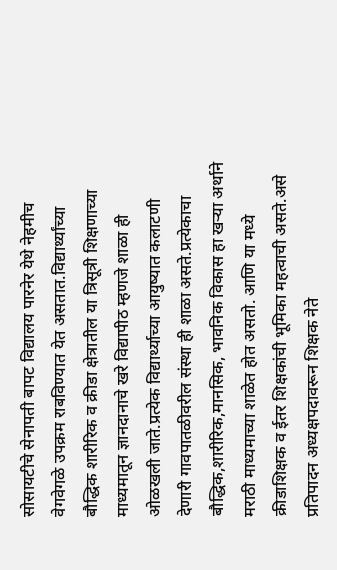सोसायटीचे सेनापती बापट विद्यालय पारनेर येथे नेहमीच वेगवेगळे उपक्रम राबविण्यात येत असतात.विद्यार्थ्यांच्या बौद्धिक शारीरिक व क्रीडा क्षेत्रातील या त्रिसूत्री शिक्षणाच्या माध्यमातून ज्ञानदानाचे खरे विद्यापीठ म्हणजे शाळा ही ओळखली जाते.प्रत्येक विद्यार्थ्याच्या आयुष्यात कलाटणी देणारी गावपातळीवरील संस्था ही शाळा असते.प्रत्येकाचा बौद्धिक,शारीरिक,मानसिक, भावनिक विकास हा खऱ्या अर्थाने मराठी माध्यमाच्या शाळेत होत असतो. आणि या मध्ये क्रीडाशिक्षक व ईतर शिक्षकांची भूमिका महत्वाची असते.असे प्रतिपादन अध्यक्षपदावरून शिक्षक नेते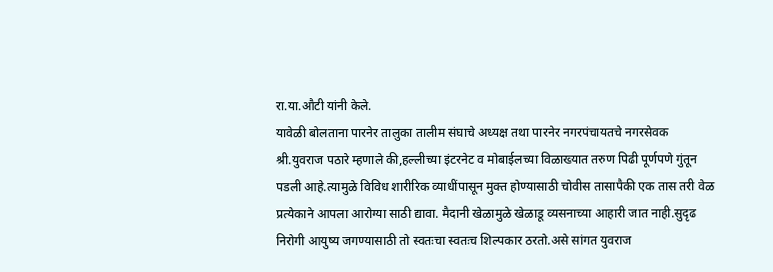रा.या.औटी यांनी केले.
यावेळी बोलताना पारनेर तालुका तालीम संघाचे अध्यक्ष तथा पारनेर नगरपंचायतचे नगरसेवक श्री.युवराज पठारे म्हणाले की,हल्लीच्या इंटरनेट व मोबाईलच्या विळाख्यात तरुण पिढी पूर्णपणे गुंतून पडली आहे.त्यामुळे विविध शारीरिक व्याधींपासून मुक्त होण्यासाठी चोवीस तासापैकी एक तास तरी वेळ प्रत्येकाने आपला आरोग्या साठी द्यावा. मैदानी खेळामुळे खेळाडू व्यसनाच्या आहारी जात नाही.सुदृढ निरोगी आयुष्य जगण्यासाठी तो स्वतःचा स्वतःच शिल्पकार ठरतो.असे सांगत युवराज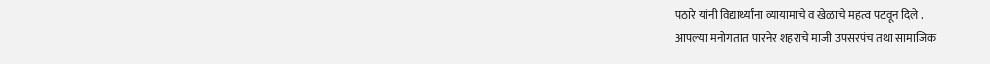पठारे यांनी विद्यार्थ्यांना व्यायामाचे व खेळाचे महत्व पटवून दिले .
आपल्या मनोगतात पारनेर शहराचे माजी उपसरपंच तथा सामाजिक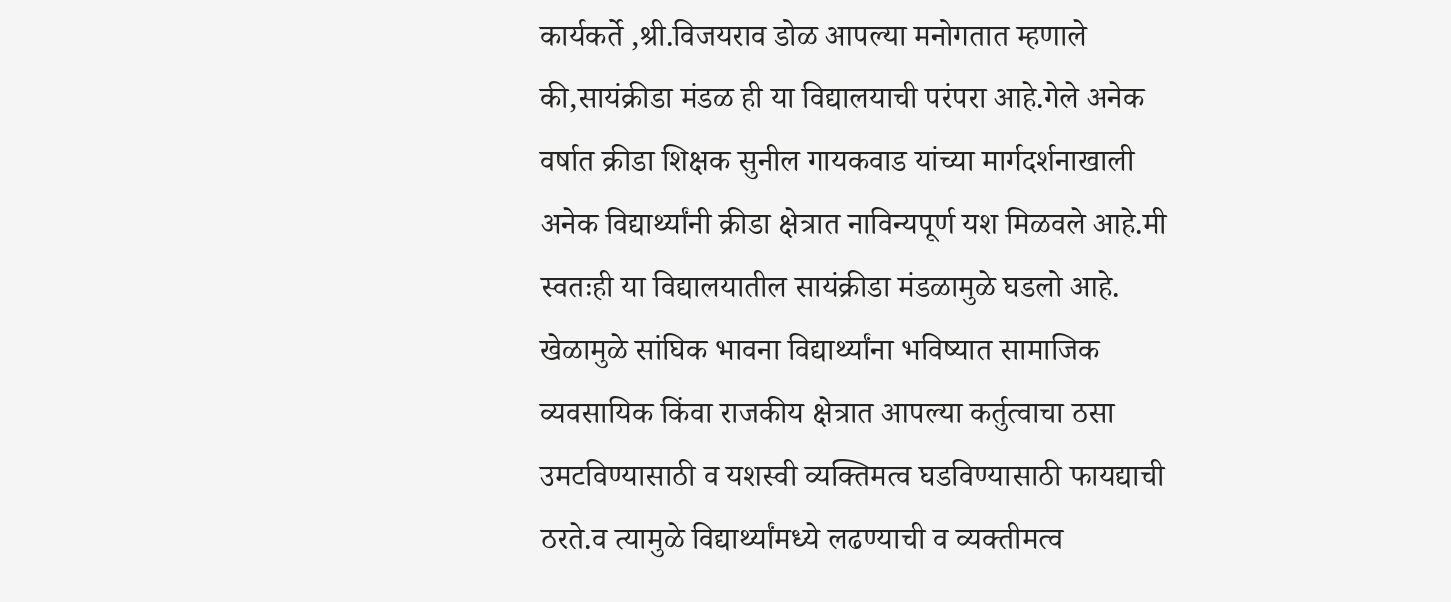कार्यकर्ते ,श्री.विजयराव डोळ आपल्या मनोगतात म्हणाले की,सायंक्रीडा मंडळ ही या विद्यालयाची परंपरा आहे.गेले अनेक वर्षात क्रीडा शिक्षक सुनील गायकवाड यांच्या मार्गदर्शनाखाली अनेक विद्यार्थ्यांनी क्रीडा क्षेत्रात नाविन्यपूर्ण यश मिळवले आहे.मी स्वतःही या विद्यालयातील सायंक्रीडा मंडळामुळे घडलो आहे. खेळामुळे सांघिक भावना विद्यार्थ्यांना भविष्यात सामाजिक व्यवसायिक किंवा राजकीय क्षेत्रात आपल्या कर्तुत्वाचा ठसा उमटविण्यासाठी व यशस्वी व्यक्तिमत्व घडविण्यासाठी फायद्याची ठरते.व त्यामुळे विद्यार्थ्यांमध्ये लढण्याची व व्यक्तीमत्व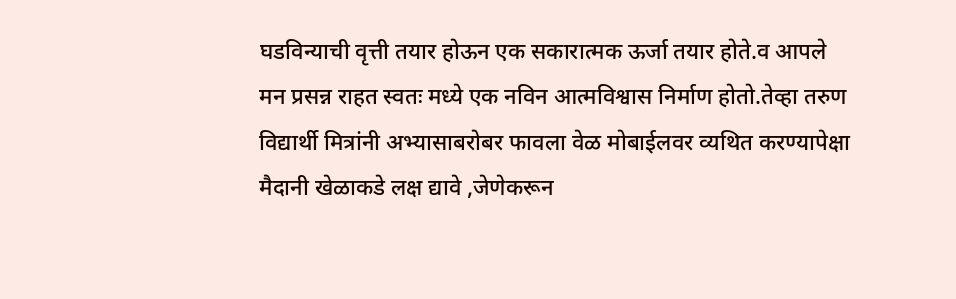घडविन्याची वृत्ती तयार होऊन एक सकारात्मक ऊर्जा तयार होते.व आपले मन प्रसन्न राहत स्वतः मध्ये एक नविन आत्मविश्वास निर्माण होतो.तेव्हा तरुण विद्यार्थी मित्रांनी अभ्यासाबरोबर फावला वेळ मोबाईलवर व्यथित करण्यापेक्षा मैदानी खेळाकडे लक्ष द्यावे ,जेणेकरून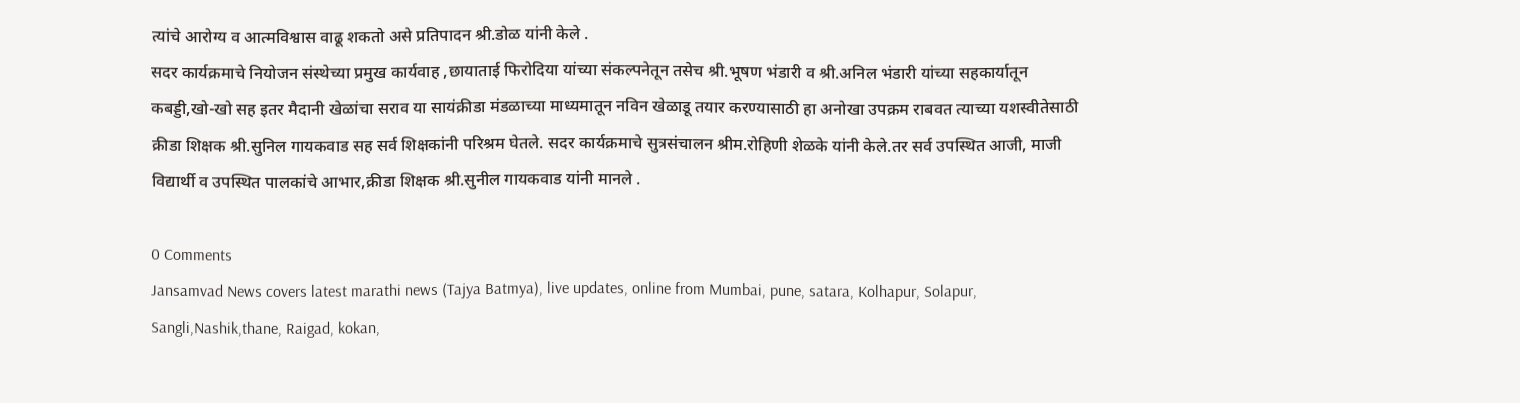त्यांचे आरोग्य व आत्मविश्वास वाढू शकतो असे प्रतिपादन श्री.डोळ यांनी केले .
सदर कार्यक्रमाचे नियोजन संस्थेच्या प्रमुख कार्यवाह ,छायाताई फिरोदिया यांच्या संकल्पनेतून तसेच श्री.भूषण भंडारी व श्री.अनिल भंडारी यांच्या सहकार्यातून कबड्डी,खो-खो सह इतर मैदानी खेळांचा सराव या सायंक्रीडा मंडळाच्या माध्यमातून नविन खेळाडू तयार करण्यासाठी हा अनोखा उपक्रम राबवत त्याच्या यशस्वीतेसाठी क्रीडा शिक्षक श्री.सुनिल गायकवाड सह सर्व शिक्षकांनी परिश्रम घेतले. सदर कार्यक्रमाचे सुत्रसंचालन श्रीम.रोहिणी शेळके यांनी केले.तर सर्व उपस्थित आजी, माजी विद्यार्थी व उपस्थित पालकांचे आभार,क्रीडा शिक्षक श्री.सुनील गायकवाड यांनी मानले .

0 Comments
Jansamvad News covers latest marathi news (Tajya Batmya), live updates, online from Mumbai, pune, satara, Kolhapur, Solapur, Sangli,Nashik,thane, Raigad, kokan,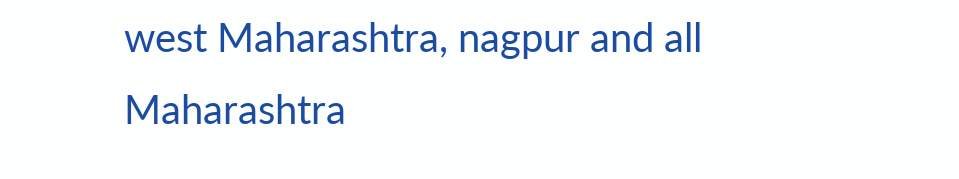west Maharashtra, nagpur and all Maharashtra